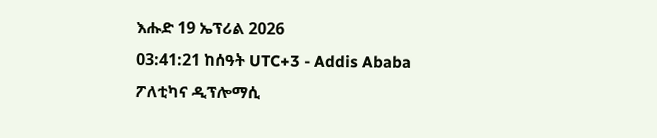እሑድ 19 ኤፕሪል 2026
03:41:21 ከሰዓት UTC+3 - Addis Ababa
ፖለቲካና ዲፕሎማሲ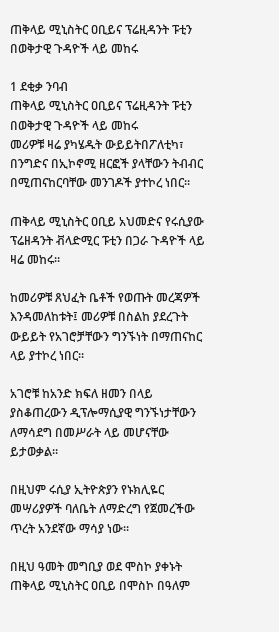ጠቅላይ ሚኒስትር ዐቢይና ፕሬዚዳንት ፑቲን በወቅታዊ ጉዳዮች ላይ መከሩ

1 ደቂቃ ንባብ
ጠቅላይ ሚኒስትር ዐቢይና ፕሬዚዳንት ፑቲን በወቅታዊ ጉዳዮች ላይ መከሩ
መሪዎቹ ዛሬ ያካሄዱት ውይይትበፖለቲካ፣ በንግድና በኢኮኖሚ ዘርፎች ያላቸውን ትብብር በሚጠናከርባቸው መንገዶች ያተኮረ ነበር።

ጠቅላይ ሚኒስትር ዐቢይ አህመድና የሩሲያው ፕሬዘዳንት ቭላድሚር ፑቲን በጋራ ጉዳዮች ላይ ዛሬ መከሩ።

ከመሪዎቹ ጸህፈት ቤቶች የወጡት መረጃዎች እንዳመለከቱት፤ መሪዎቹ በስልከ ያደረጉት ውይይት የአገሮቻቸውን ግንኙነት በማጠናከር ላይ ያተኮረ ነበር።

አገሮቹ ከአንድ ክፍለ ዘመን በላይ ያስቆጠረውን ዲፕሎማሲያዊ ግንኙነታቸውን ለማሳደግ በመሥራት ላይ መሆናቸው ይታወቃል።

በዚህም ሩሲያ ኢትዮጵያን የኑክሊዬር መሣሪያዎች ባለቤት ለማድረግ የጀመረችው ጥረት አንደኛው ማሳያ ነው።

በዚህ ዓመት መግቢያ ወደ ሞስኮ ያቀኑት ጠቅላይ ሚኒስትር ዐቢይ በሞስኮ በዓለም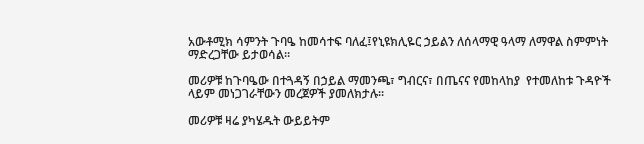አውቶሚክ ሳምንት ጉባዔ ከመሳተፍ ባለፈ፤የኒዩክሊዬር ኃይልን ለሰላማዊ ዓላማ ለማዋል ስምምነት ማድረጋቸው ይታወሳል።

መሪዎቹ ከጉባዔው በተጓዳኝ በኃይል ማመንጫ፣ ግብርና፣ በጤናና የመከላከያ  የተመለከቱ ጉዳዮች ላይም መነጋገራቸውን መረጀዎች ያመለክታሉ።

መሪዎቹ ዛሬ ያካሄዱት ውይይትም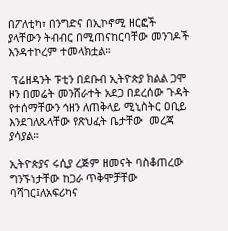በፖለቲካ፣ በንግድና በኢኮኖሚ ዘርፎች ያላቸውን ትብብር በሚጠናከርባቸው መንገዶች እንዳተኮረም ተመላክቷል።

 ፕሬዘዳንት ፑቲን በደቡብ ኢትዮጵያ ክልል ጋሞ ዞን በመሬት መንሸራተት አደጋ በደረሰው ጉዳት የተሰማቸውን ኅዘን ለጠቅላይ ሚኒስትር ዐቢይ እንደገለጹላቸው የጽህፈት ቤታቸው  መረጃ ያሳያል።

ኢትዮጵያና ሩሲያ ረጅም ዘመናት ባስቆጠረው ግንኙነታቸው ከጋራ ጥቅሞቻቸው ባሻገር፤ለአፍሪካና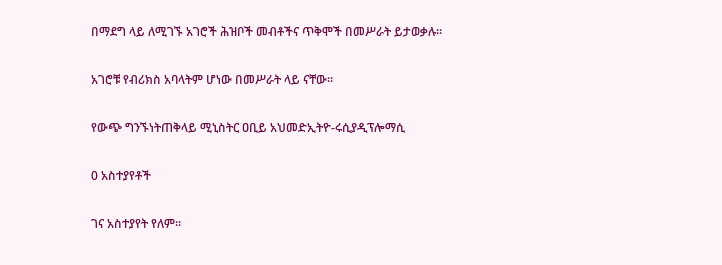በማደግ ላይ ለሚገኙ አገሮች ሕዝቦች መብቶችና ጥቅሞች በመሥራት ይታወቃሉ።

አገሮቹ የብሪክስ አባላትም ሆነው በመሥራት ላይ ናቸው።

የውጭ ግንኙነትጠቅላይ ሚኒስትር ዐቢይ አህመድኢትዮ-ሩሲያዲፕሎማሲ

0 አስተያየቶች

ገና አስተያየት የለም።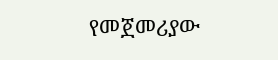የመጀመሪያው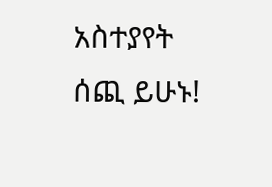አስተያየት ሰጪ ይሁኑ!